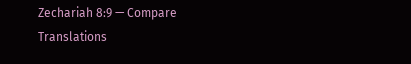Zechariah 8:9 — Compare Translations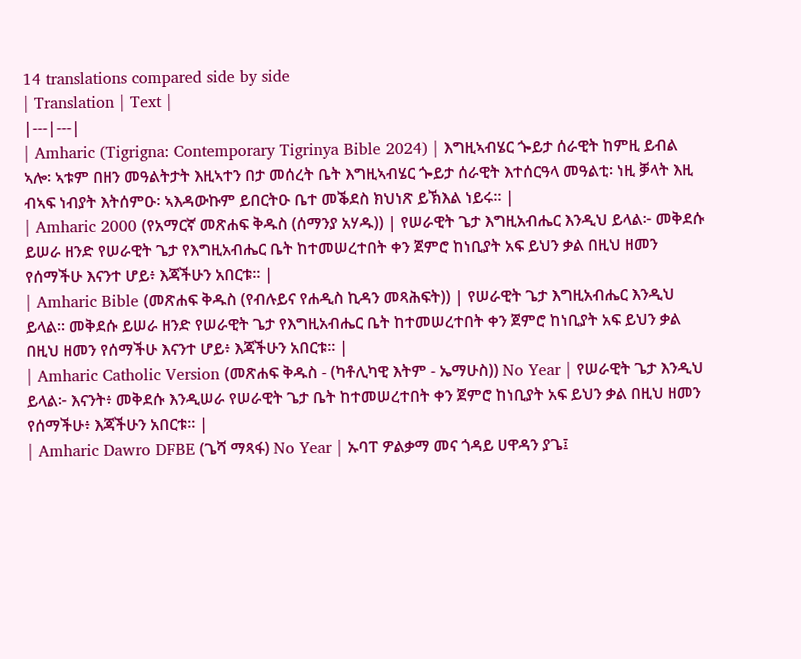14 translations compared side by side
| Translation | Text |
|---|---|
| Amharic (Tigrigna: Contemporary Tigrinya Bible 2024) | እግዚኣብሄር ጐይታ ሰራዊት ከምዚ ይብል ኣሎ፡ ኣቱም በዘን መዓልትታት እዚኣተን በታ መሰረት ቤት እግዚኣብሄር ጐይታ ሰራዊት እተሰርዓላ መዓልቲ፡ ነዚ ቓላት እዚ ብኣፍ ነብያት እትሰምዑ፡ ኣእዳውኩም ይበርትዑ ቤተ መቕደስ ክህነጽ ይኽእል ነይሩ። |
| Amharic 2000 (የአማርኛ መጽሐፍ ቅዱስ (ሰማንያ አሃዱ)) | የሠራዊት ጌታ እግዚአብሔር እንዲህ ይላል፦ መቅደሱ ይሠራ ዘንድ የሠራዊት ጌታ የእግዚአብሔር ቤት ከተመሠረተበት ቀን ጀምሮ ከነቢያት አፍ ይህን ቃል በዚህ ዘመን የሰማችሁ እናንተ ሆይ፥ እጃችሁን አበርቱ። |
| Amharic Bible (መጽሐፍ ቅዱስ (የብሉይና የሐዲስ ኪዳን መጻሕፍት)) | የሠራዊት ጌታ እግዚአብሔር እንዲህ ይላል። መቅደሱ ይሠራ ዘንድ የሠራዊት ጌታ የእግዚአብሔር ቤት ከተመሠረተበት ቀን ጀምሮ ከነቢያት አፍ ይህን ቃል በዚህ ዘመን የሰማችሁ እናንተ ሆይ፥ እጃችሁን አበርቱ። |
| Amharic Catholic Version (መጽሐፍ ቅዱስ - (ካቶሊካዊ እትም - ኤማሁስ)) No Year | የሠራዊት ጌታ እንዲህ ይላል፦ እናንት፥ መቅደሱ እንዲሠራ የሠራዊት ጌታ ቤት ከተመሠረተበት ቀን ጀምሮ ከነቢያት አፍ ይህን ቃል በዚህ ዘመን የሰማችሁ፥ እጃችሁን አበርቱ። |
| Amharic Dawro DFBE (ጌሻ ማጻፋ) No Year | ኡባፐ ዎልቃማ መና ጎዳይ ሀዋዳን ያጌ፤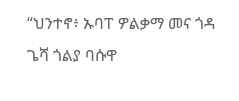“ህንተኖ፥ ኡባፐ ዎልቃማ መና ጎዳ ጌሻ ጎልያ ባሱዋ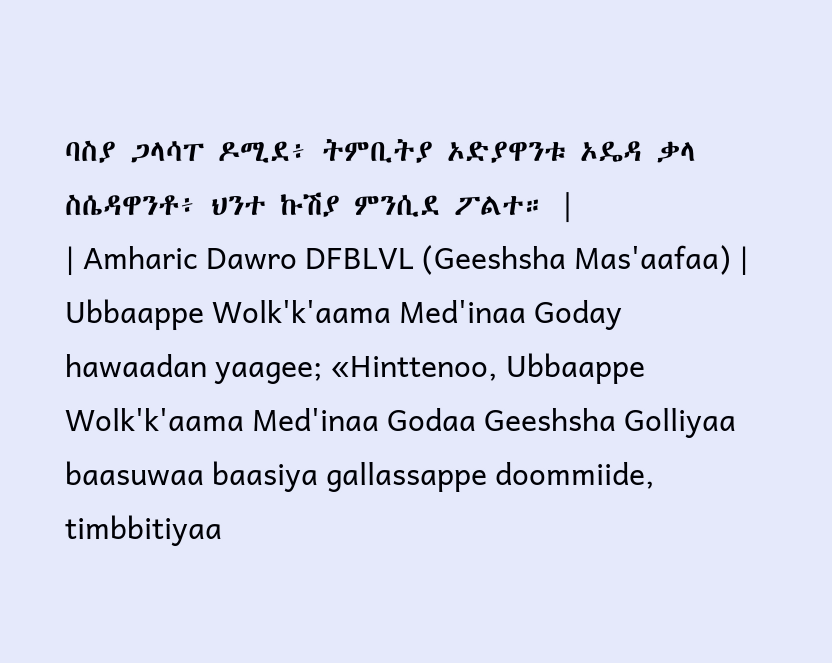ባስያ ጋላሳፐ ዶሚደ፥ ትምቢትያ ኦድያዋንቱ ኦዴዳ ቃላ ስሴዳዋንቶ፥ ህንተ ኩሽያ ምንሲደ ፖልተ። |
| Amharic Dawro DFBLVL (Geeshsha Mas'aafaa) | Ubbaappe Wolk'k'aama Med'inaa Goday hawaadan yaagee; «Hinttenoo, Ubbaappe Wolk'k'aama Med'inaa Godaa Geeshsha Golliyaa baasuwaa baasiya gallassappe doommiide, timbbitiyaa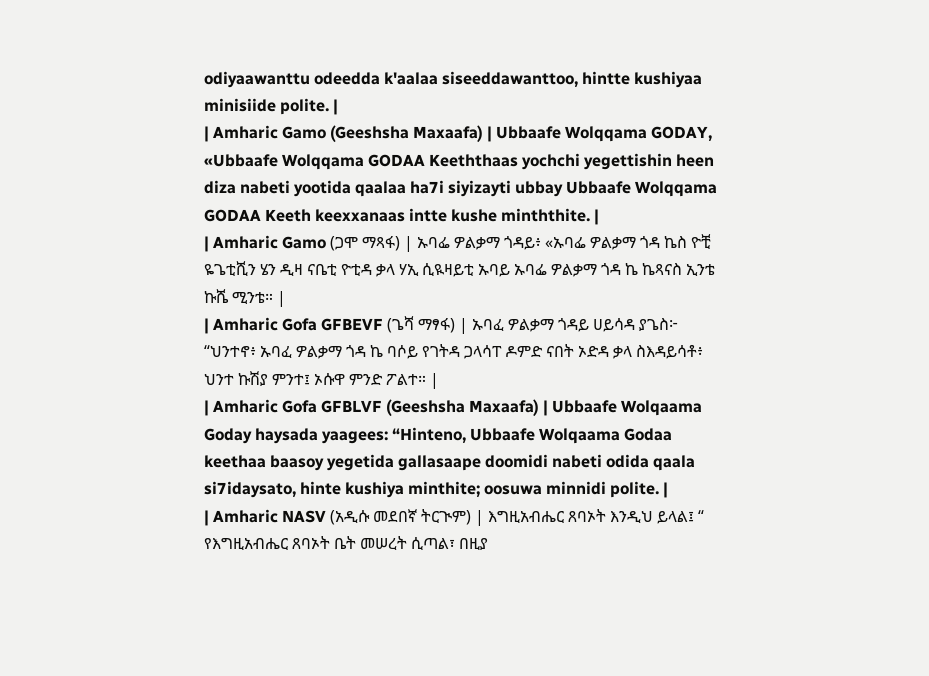odiyaawanttu odeedda k'aalaa siseeddawanttoo, hintte kushiyaa minisiide polite. |
| Amharic Gamo (Geeshsha Maxaafa) | Ubbaafe Wolqqama GODAY, «Ubbaafe Wolqqama GODAA Keeththaas yochchi yegettishin heen diza nabeti yootida qaalaa ha7i siyizayti ubbay Ubbaafe Wolqqama GODAA Keeth keexxanaas intte kushe minththite. |
| Amharic Gamo (ጋሞ ማጻፋ) | ኡባፌ ዎልቃማ ጎዳይ፥ «ኡባፌ ዎልቃማ ጎዳ ኬስ ዮቺ ዬጌቲሺን ሄን ዲዛ ናቤቲ ዮቲዳ ቃላ ሃኢ ሲዪዛይቲ ኡባይ ኡባፌ ዎልቃማ ጎዳ ኬ ኬጻናስ ኢንቴ ኩሼ ሚንቴ። |
| Amharic Gofa GFBEVF (ጌሻ ማፃፋ) | ኡባፈ ዎልቃማ ጎዳይ ሀይሳዳ ያጌስ፦ “ህንተኖ፥ ኡባፈ ዎልቃማ ጎዳ ኬ ባሶይ የገትዳ ጋላሳፐ ዶምድ ናበት ኦድዳ ቃላ ስእዳይሳቶ፥ ህንተ ኩሽያ ምንተ፤ ኦሱዋ ምንድ ፖልተ። |
| Amharic Gofa GFBLVF (Geeshsha Maxaafa) | Ubbaafe Wolqaama Goday haysada yaagees: “Hinteno, Ubbaafe Wolqaama Godaa keethaa baasoy yegetida gallasaape doomidi nabeti odida qaala si7idaysato, hinte kushiya minthite; oosuwa minnidi polite. |
| Amharic NASV (አዲሱ መደበኛ ትርጒም) | እግዚአብሔር ጸባኦት እንዲህ ይላል፤ “ የእግዚአብሔር ጸባኦት ቤት መሠረት ሲጣል፣ በዚያ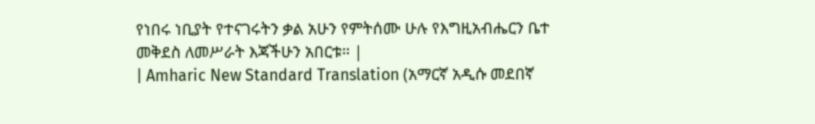የነበሩ ነቢያት የተናገሩትን ቃል አሁን የምትሰሙ ሁሉ የእግዚአብሔርን ቤተ መቅደስ ለመሥራት እጃችሁን አበርቱ። |
| Amharic New Standard Translation (አማርኛ አዲሱ መደበኛ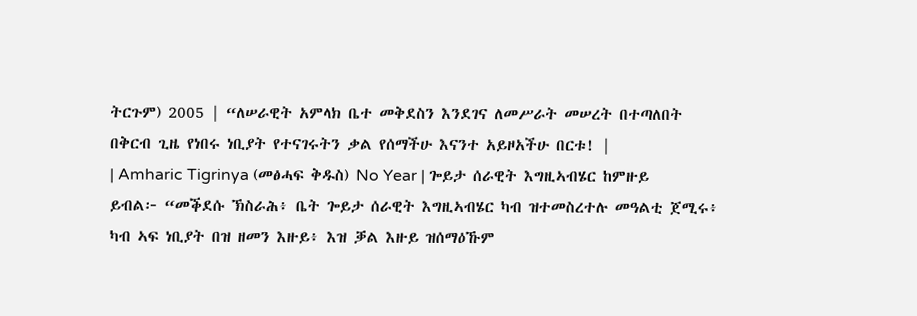ትርጉም) 2005 | “ለሠራዊት አምላክ ቤተ መቅደስን እንደገና ለመሥራት መሠረት በተጣለበት በቅርብ ጊዜ የነበሩ ነቢያት የተናገሩትን ቃል የሰማችሁ እናንተ አይዞአችሁ በርቱ! |
| Amharic Tigrinya (መፅሓፍ ቅዱስ) No Year | ጐይታ ሰራዊት እግዚኣብሄር ከምዙይ ይብል፦ “መቕደሱ ኽስራሕ፥ ቤት ጐይታ ሰራዊት እግዚኣብሄር ካብ ዝተመስረተሉ መዓልቲ ጀሚሩ፥ ካብ ኣፍ ነቢያት በዝ ዘመን እዙይ፥ እዝ ቓል እዙይ ዝሰማዕኹም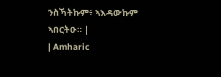ንስኻትኩም፥ ኣእዳውኩም ኣበርትዑ። |
| Amharic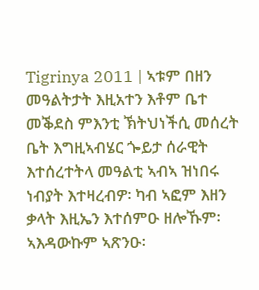Tigrinya 2011 | ኣቱም በዘን መዓልትታት እዚአተን እቶም ቤተ መቕደስ ምእንቲ ኽትህነችሲ መሰረት ቤት እግዚኣብሄር ጐይታ ሰራዊት እተሰረተትላ መዓልቲ ኣብኣ ዝነበሩ ነብያት እተዛረብዎ፡ ካብ ኣፎም እዘን ቃላት እዚኤን እተሰምዑ ዘሎኹም፡ ኣእዳውኩም ኣጽንዑ፡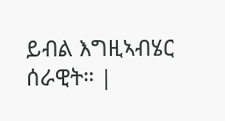ይብል እግዚኣብሄር ሰራዊት። |